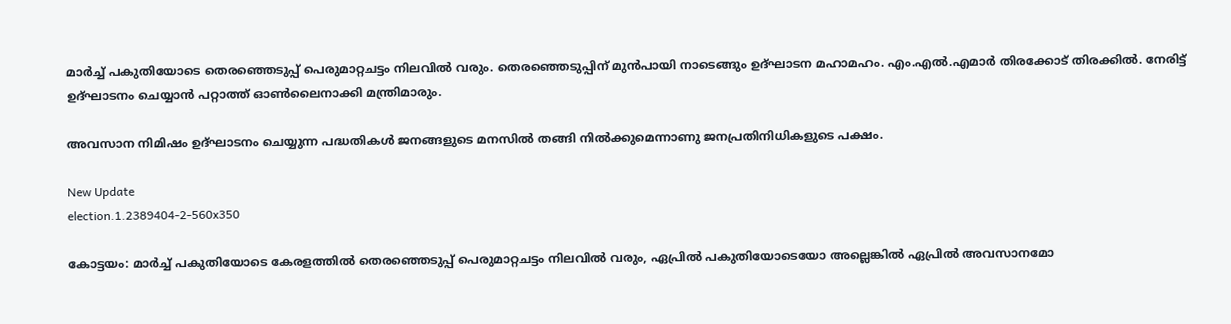മാര്‍ച്ച് പകുതിയോടെ തെരഞ്ഞെടുപ്പ് പെരുമാറ്റചട്ടം നിലവില്‍ വരും. തെരഞ്ഞെടുപ്പിന് മുന്‍പായി നാടെങ്ങും ഉദ്ഘാടന മഹാമഹം. എം.എല്‍.എമാര്‍ തിരക്കോട് തിരക്കില്‍. നേരിട്ട് ഉദ്ഘാടനം ചെയ്യാന്‍ പറ്റാത്ത് ഓണ്‍ലൈനാക്കി മന്ത്രിമാരും.

അവസാന നിമിഷം ഉദ്ഘാടനം ചെയ്യുന്ന പദ്ധതികള്‍ ജനങ്ങളുടെ മനസില്‍ തങ്ങി നില്‍ക്കുമെന്നാണു ജനപ്രതിനിധികളുടെ പക്ഷം.

New Update
election.1.2389404-2-560x350

കോട്ടയം: മാര്‍ച്ച് പകുതിയോടെ കേരളത്തില്‍ തെരഞ്ഞെടുപ്പ് പെരുമാറ്റചട്ടം നിലവില്‍ വരും, ഏപ്രില്‍ പകുതിയോടെയോ അല്ലെങ്കില്‍ ഏപ്രില്‍ അവസാനമോ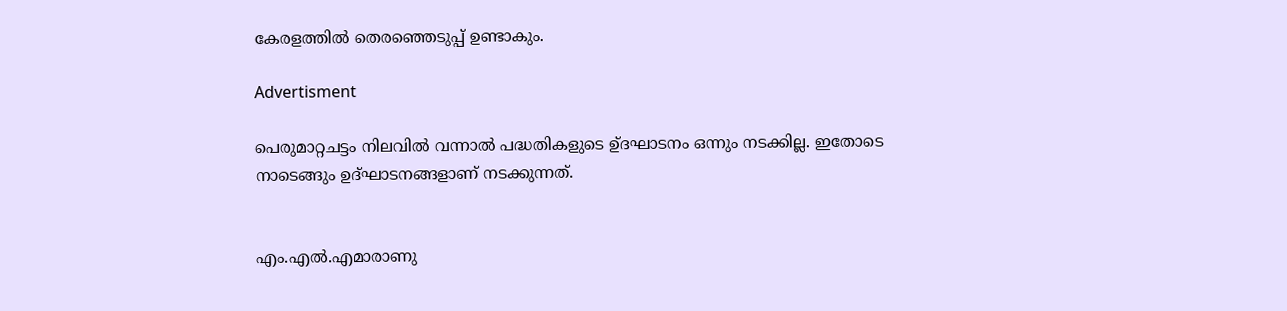കേരളത്തില്‍ തെരഞ്ഞെടുപ്പ് ഉണ്ടാകും.

Advertisment

പെരുമാറ്റചട്ടം നിലവില്‍ വന്നാല്‍ പദ്ധതികളുടെ ഉ്ദഘാടനം ഒന്നും നടക്കില്ല. ഇതോടെ നാടെങ്ങും ഉദ്ഘാടനങ്ങളാണ് നടക്കുന്നത്.


എം.എല്‍.എമാരാണു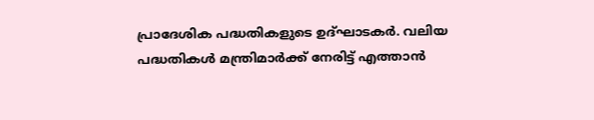പ്രാദേശിക പദ്ധതികളുടെ ഉദ്ഘാടകര്‍. വലിയ പദ്ധതികള്‍ മന്ത്രിമാര്‍ക്ക് നേരിട്ട് എത്താന്‍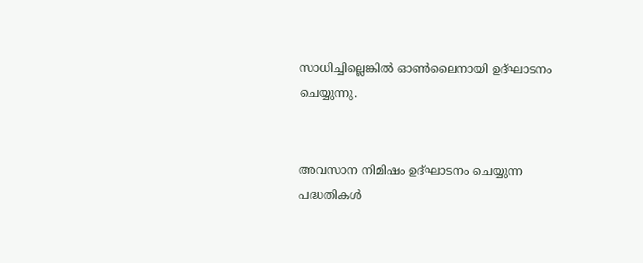സാധിച്ചില്ലെങ്കില്‍ ഓണ്‍ലൈനായി ഉദ്ഘാടനം ചെയ്യുന്നു.


അവസാന നിമിഷം ഉദ്ഘാടനം ചെയ്യുന്ന പദ്ധതികള്‍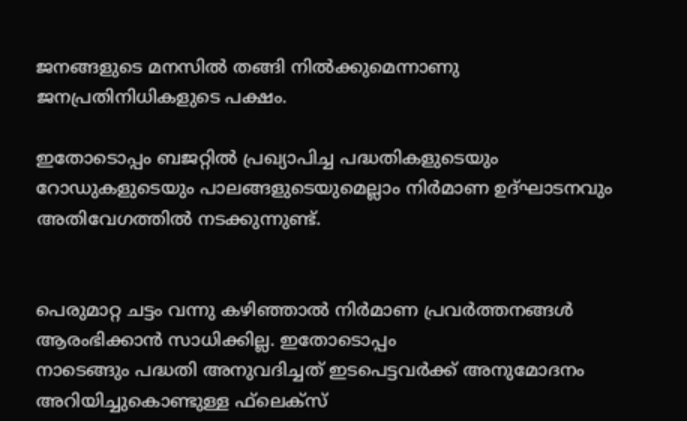ജനങ്ങളുടെ മനസില്‍ തങ്ങി നില്‍ക്കുമെന്നാണു ജനപ്രതിനിധികളുടെ പക്ഷം.

ഇതോടൊപ്പം ബജറ്റില്‍ പ്രഖ്യാപിച്ച പദ്ധതികളുടെയും റോഡുകളുടെയും പാലങ്ങളുടെയുമെല്ലാം നിര്‍മാണ ഉദ്ഘാടനവും അതിവേഗത്തില്‍ നടക്കുന്നുണ്ട്.


പെരുമാറ്റ ചട്ടം വന്നു കഴിഞ്ഞാൽ നിർമാണ പ്രവർത്തനങ്ങൾ ആരംഭിക്കാൻ സാധിക്കില്ല. ഇതോടൊപ്പം
നാടെങ്ങും പദ്ധതി അനുവദിച്ചത് ഇടപെട്ടവര്‍ക്ക് അനുമോദനം അറിയിച്ചുകൊണ്ടുള്ള ഫ്‌ലെക്‌സ്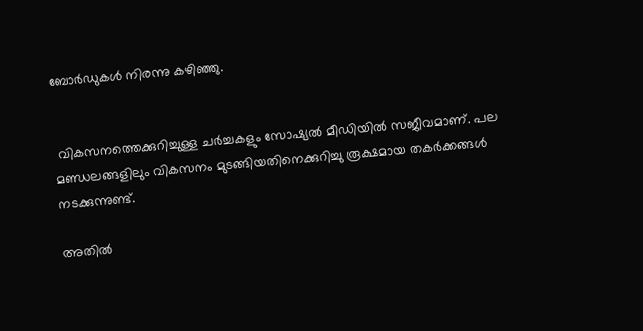ബോര്‍ഡുകള്‍ നിരന്നു കഴിഞ്ഞു.


 വികസനത്തെക്കുറിച്ചുള്ള ചര്‍ച്ചകളും സോഷ്യല്‍ മീഡിയില്‍ സജീവമാണ്. പല മണ്ഡലങ്ങളിലും വികസനം മുടങ്ങിയതിനെക്കുറിച്ചു രൂക്ഷമായ തകര്‍ക്കങ്ങള്‍ നടക്കുന്നുണ്ട്.

അതില്‍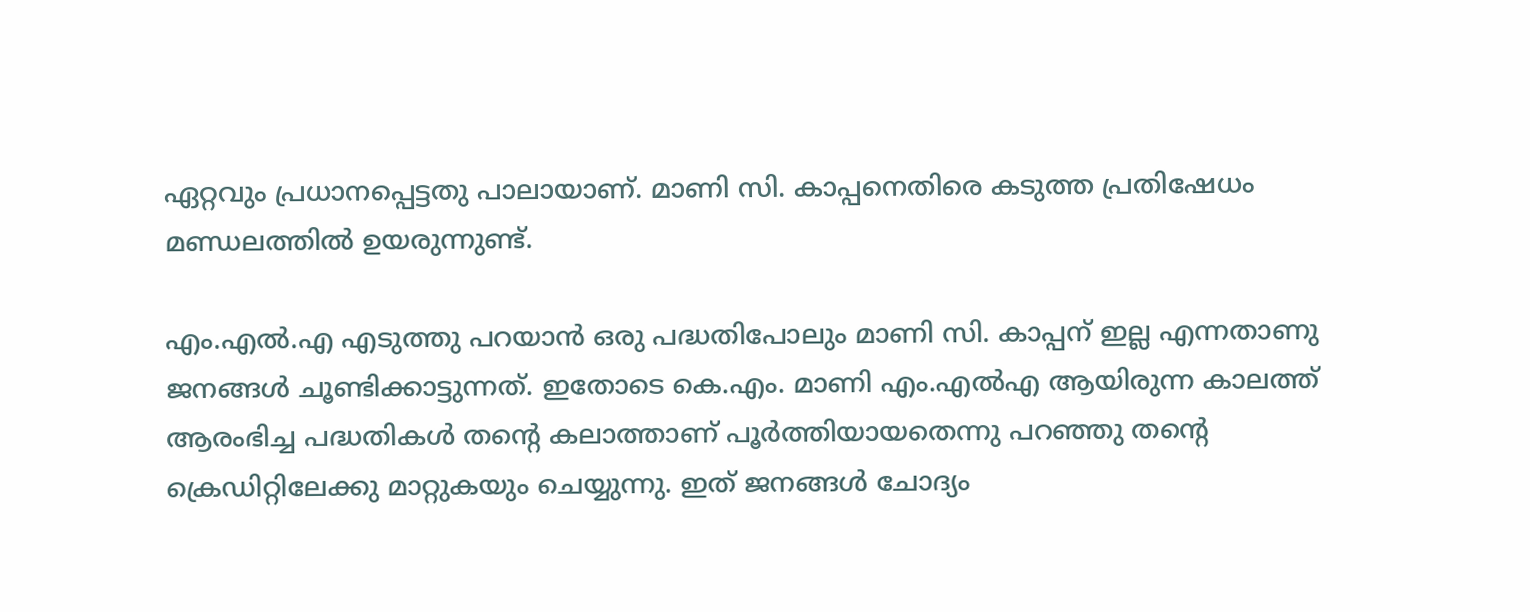ഏറ്റവും പ്രധാനപ്പെട്ടതു പാലായാണ്. മാണി സി. കാപ്പനെതിരെ കടുത്ത പ്രതിഷേധം മണ്ഡലത്തില്‍ ഉയരുന്നുണ്ട്.

എം.എല്‍.എ എടുത്തു പറയാന്‍ ഒരു പദ്ധതിപോലും മാണി സി. കാപ്പന് ഇല്ല എന്നതാണു ജനങ്ങള്‍ ചൂണ്ടിക്കാട്ടുന്നത്. ഇതോടെ കെ.എം. മാണി എം.എല്‍എ ആയിരുന്ന കാലത്ത് ആരംഭിച്ച പദ്ധതികള്‍ തന്റെ കലാത്താണ് പൂര്‍ത്തിയായതെന്നു പറഞ്ഞു തന്റെ ക്രെഡിറ്റിലേക്കു മാറ്റുകയും ചെയ്യുന്നു. ഇത് ജനങ്ങള്‍ ചോദ്യം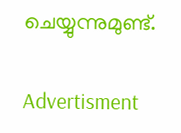ചെയ്യുന്നുമുണ്ട്.

Advertisment